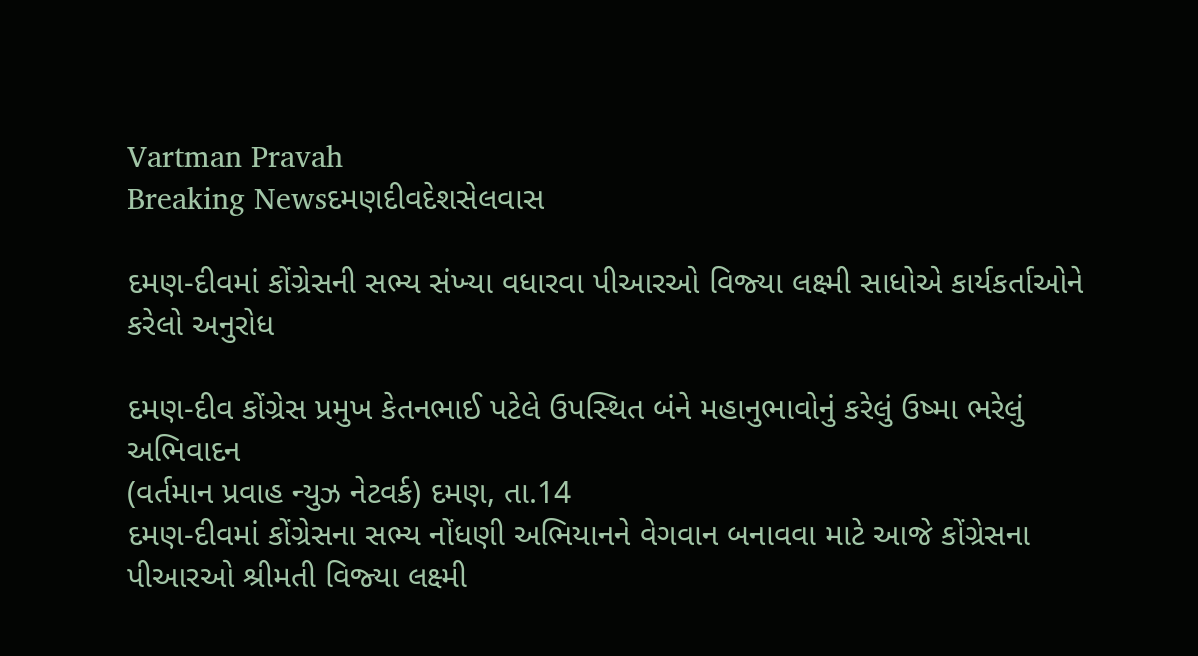Vartman Pravah
Breaking Newsદમણદીવદેશસેલવાસ

દમણ-દીવમાં કોંગ્રેસની સભ્‍ય સંખ્‍યા વધારવા પીઆરઓ વિજ્‍યા લક્ષ્મી સાધોએ કાર્યકર્તાઓને કરેલો અનુરોધ

દમણ-દીવ કોંગ્રેસ પ્રમુખ કેતનભાઈ પટેલે ઉપસ્‍થિત બંને મહાનુભાવોનું કરેલું ઉષ્‍મા ભરેલું અભિવાદન
(વર્તમાન પ્રવાહ ન્‍યુઝ નેટવર્ક) દમણ, તા.14
દમણ-દીવમાં કોંગ્રેસના સભ્‍ય નોંધણી અભિયાનને વેગવાન બનાવવા માટે આજે કોંગ્રેસના પીઆરઓ શ્રીમતી વિજ્‍યા લક્ષ્મી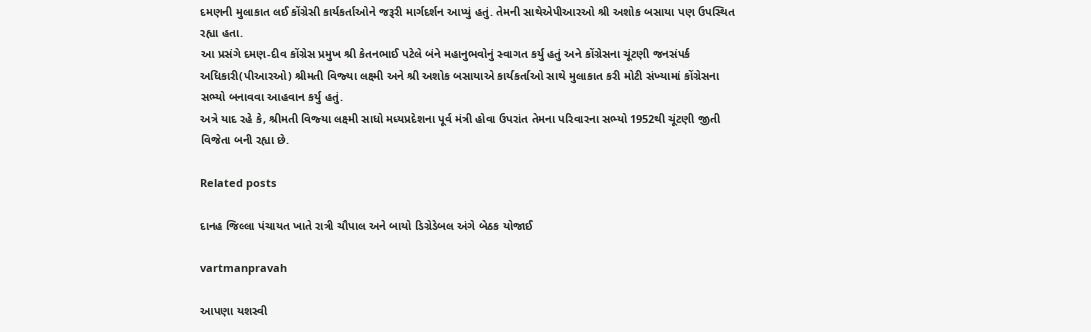દમણની મુલાકાત લઈ કોંગ્રેસી કાર્યકર્તાઓને જરૂરી માર્ગદર્શન આપ્‍યું હતું. તેમની સાથેએપીઆરઓ શ્રી અશોક બસાયા પણ ઉપસ્‍થિત રહ્યા હતા.
આ પ્રસંગે દમણ-દીવ કોંગ્રેસ પ્રમુખ શ્રી કેતનભાઈ પટેલે બંને મહાનુભવોનું સ્‍વાગત કર્યુ હતું અને કોંગ્રેસના ચૂંટણી જનસંપર્ક અધિકારી(પીઆરઓ) શ્રીમતી વિજ્‍યા લક્ષ્મી અને શ્રી અશોક બસાયાએ કાર્યકર્તાઓ સાથે મુલાકાત કરી મોટી સંખ્‍યામાં કોંગ્રેસના સભ્‍યો બનાવવા આહવાન કર્યુ હતું.
અત્રે યાદ રહે કે, શ્રીમતી વિજ્‍યા લક્ષ્મી સાધો મધ્‍યપ્રદેશના પૂર્વ મંત્રી હોવા ઉપરાંત તેમના પરિવારના સભ્‍યો 1952થી ચૂંટણી જીતી વિજેતા બની રહ્યા છે.

Related posts

દાનહ જિલ્લા પંચાયત ખાતે રાત્રી ચૌપાલ અને બાયો ડિગ્રેડેબલ અંગે બેઠક યોજાઈ

vartmanpravah

આપણા યશસ્‍વી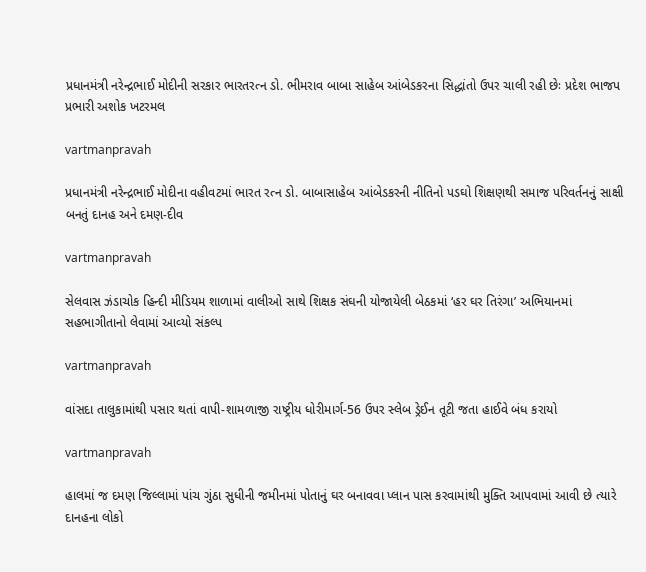પ્રધાનમંત્રી નરેન્‍દ્રભાઈ મોદીની સરકાર ભારતરત્‍ન ડો. ભીમરાવ બાબા સાહેબ આંબેડકરના સિદ્ધાંતો ઉપર ચાલી રહી છેઃ પ્રદેશ ભાજપ પ્રભારી અશોક ખટરમલ

vartmanpravah

પ્રધાનમંત્રી નરેન્‍દ્રભાઈ મોદીના વહીવટમાં ભારત રત્‍ન ડો. બાબાસાહેબ આંબેડકરની નીતિનો પડઘો શિક્ષણથી સમાજ પરિવર્તનનું સાક્ષી બનતું દાનહ અને દમણ-દીવ

vartmanpravah

સેલવાસ ઝંડાચોક હિન્‍દી મીડિયમ શાળામાં વાલીઓ સાથે શિક્ષક સંઘની યોજાયેલી બેઠકમાં ‘હર ઘર તિરંગા’ અભિયાનમાં સહભાગીતાનો લેવામાં આવ્‍યો સંકલ્‍પ

vartmanpravah

વાંસદા તાલુકામાંથી પસાર થતાં વાપી-શામળાજી રાષ્‍ટ્રીય ધોરીમાર્ગ-56 ઉપર સ્‍લેબ ડ્રેઈન તૂટી જતા હાઈવે બંધ કરાયો

vartmanpravah

હાલમાં જ દમણ જિલ્લામાં પાંચ ગુંઠા સુધીની જમીનમાં પોતાનું ઘર બનાવવા પ્‍લાન પાસ કરવામાંથી મુક્‍તિ આપવામાં આવી છે ત્‍યારે દાનહના લોકો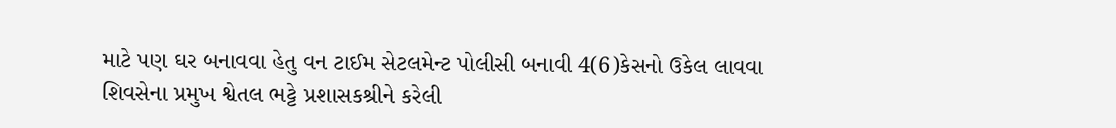માટે પણ ઘર બનાવવા હેતુ વન ટાઈમ સેટલમેન્‍ટ પોલીસી બનાવી 4(6)કેસનો ઉકેલ લાવવા શિવસેના પ્રમુખ શ્વેતલ ભટ્ટે પ્રશાસકશ્રીને કરેલી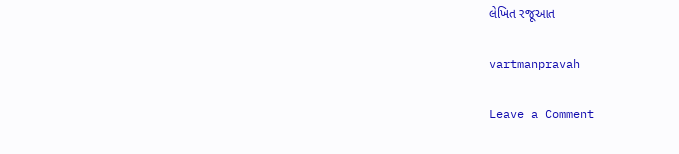લેખિત રજૂઆત

vartmanpravah

Leave a Comment